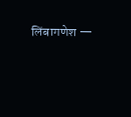लिंबागणेश —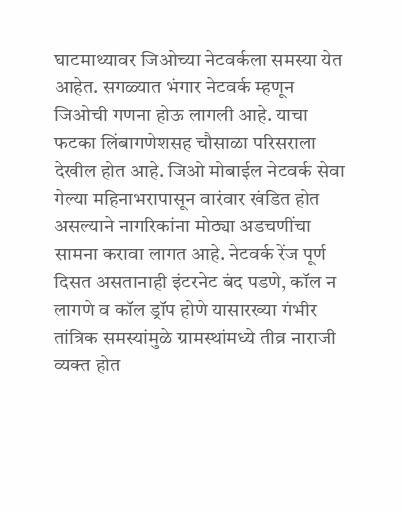घाटमाथ्यावर जिओच्या नेटवर्कला समस्या येत आहेत. सगळ्यात भंगार नेटवर्क म्हणून जिओची गणना होऊ लागली आहे. याचा फटका लिंबागणेशसह चौसाळा परिसराला देखील होत आहे. जिओ मोबाईल नेटवर्क सेवा गेल्या महिनाभरापासून वारंवार खंडित होत असल्याने नागरिकांना मोठ्या अडचणींचा सामना करावा लागत आहे. नेटवर्क रेंज पूर्ण दिसत असतानाही इंटरनेट बंद पडणे, कॉल न लागणे व कॉल ड्रॉप होणे यासारख्या गंभीर तांत्रिक समस्यांमुळे ग्रामस्थांमध्ये तीव्र नाराजी व्यक्त होत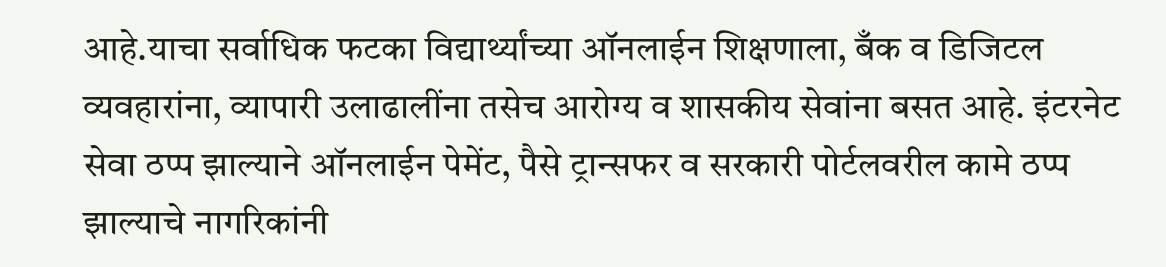आहे.याचा सर्वाधिक फटका विद्यार्थ्यांच्या ऑनलाईन शिक्षणाला, बँक व डिजिटल व्यवहारांना, व्यापारी उलाढालींना तसेच आरोग्य व शासकीय सेवांना बसत आहे. इंटरनेट सेवा ठप्प झाल्याने ऑनलाईन पेमेंट, पैसे ट्रान्सफर व सरकारी पोर्टलवरील कामे ठप्प झाल्याचे नागरिकांनी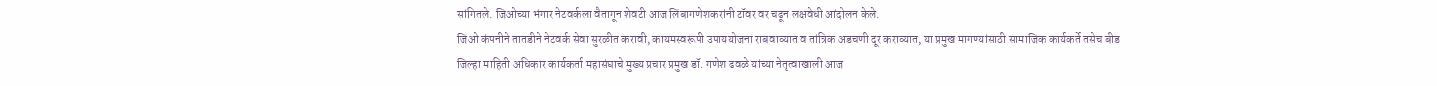सांगितले. जिओच्या भंगार नेटवर्कला वैतागून शेवटी आज लिंबागणेशकरांनी टॉवर वर चढून लक्षवेधी आंदोलन केले.
जिओ कंपनीने तातडीने नेटवर्क सेवा सुरळीत करावी, कायमस्वरूपी उपाययोजना राबवाव्यात व तांत्रिक अडचणी दूर कराव्यात, या प्रमुख मागण्यांसाठी सामाजिक कार्यकर्ते तसेच बीड जिल्हा माहिती अधिकार कार्यकर्ता महासंघाचे मुख्य प्रचार प्रमुख डॉ. गणेश ढवळे यांच्या नेतृत्वाखाली आज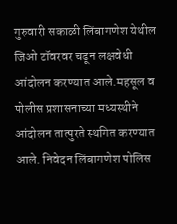गुरुवारी सकाळी लिंबागणेश येथील जिओ टॉवरवर चढून लक्षवेधी आंदोलन करण्यात आले.महसूल व पोलीस प्रशासनाच्या मध्यस्थीने आंदोलन तात्पुरते स्थगित करण्यात आले. निवेदन लिंबागणेश पोलिस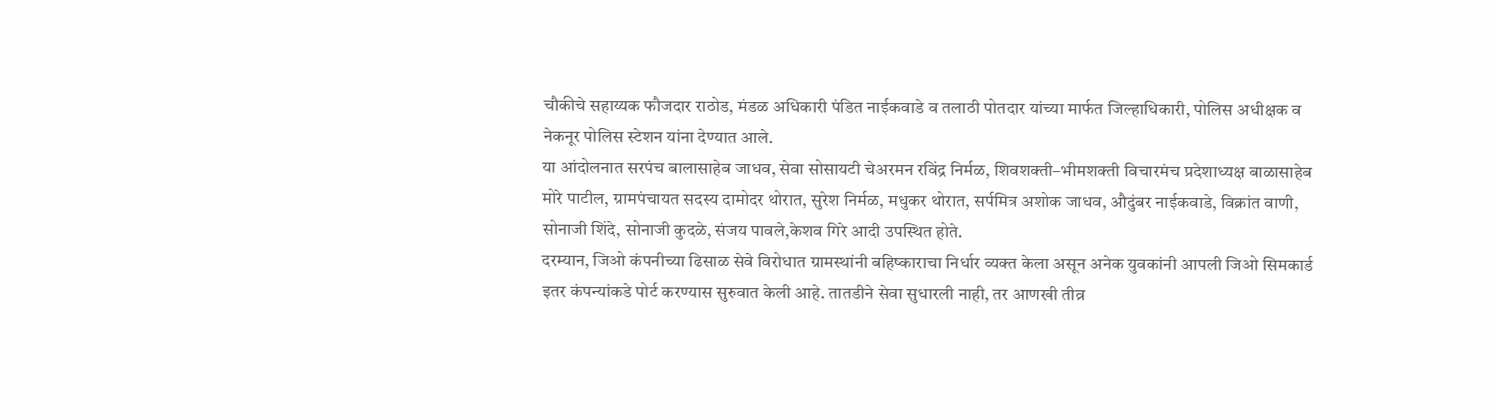चौकीचे सहाय्यक फौजदार राठोड, मंडळ अधिकारी पंडित नाईकवाडे व तलाठी पोतदार यांच्या मार्फत जिल्हाधिकारी, पोलिस अधीक्षक व नेकनूर पोलिस स्टेशन यांना देण्यात आले.
या आंदोलनात सरपंच बालासाहेब जाधव, सेवा सोसायटी चेअरमन रविंद्र निर्मळ, शिवशक्ती–भीमशक्ती विचारमंच प्रदेशाध्यक्ष बाळासाहेब मोरे पाटील, ग्रामपंचायत सदस्य दामोदर थोरात, सुरेश निर्मळ, मधुकर थोरात, सर्पमित्र अशोक जाधव, औदुंबर नाईकवाडे, विक्रांत वाणी, सोनाजी शिंदे, सोनाजी कुदळे, संजय पावले,केशव गिरे आदी उपस्थित होते.
दरम्यान, जिओ कंपनीच्या ढिसाळ सेवे विरोधात ग्रामस्थांनी बहिष्काराचा निर्धार व्यक्त केला असून अनेक युवकांनी आपली जिओ सिमकार्ड इतर कंपन्यांकडे पोर्ट करण्यास सुरुवात केली आहे. तातडीने सेवा सुधारली नाही, तर आणखी तीव्र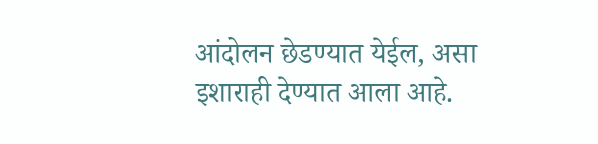आंदोलन छेडण्यात येईल, असा इशाराही देण्यात आला आहे.